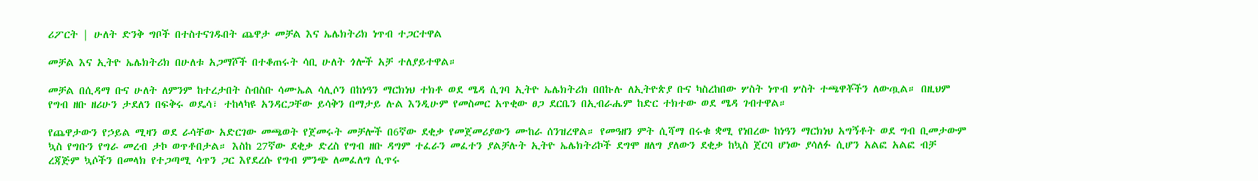ሪፖርት | ሁለት ድንቅ ግቦች በተስተናገዱበት ጨዋታ መቻል እና ኤሌክትሪክ ነጥብ ተጋርተዋል

መቻል እና ኢትዮ ኤሌክትሪክ በሁለቱ አጋማሾች በተቆጠሩት ሳቢ ሁለት ጎሎች አቻ ተለያይተዋል።

መቻል በሲዳማ ቡና ሁለት ለምንም ከተረታበት ስብስቡ ሳሙኤል ሳሊሶን በከነዓን ማርክነህ ተክቶ ወደ ሜዳ ሲገባ ኢትዮ ኤሌክትሪክ በበኩሉ ለኢትዮጵያ ቡና ካስረከበው ሦስት ነጥብ ሦስት ተጫዋቾችን ለውጧል። በዚህም የግብ ዘቡ ዘሪሁን ታደለን በፍቅሩ ወዴሳ፣ ተከላካዩ አንዳርጋቸው ይሳቅን በማታይ ሉል እንዲሁም የመስመር አጥቂው ፀጋ ደርቤን በኢብራሔም ከድር ተክተው ወደ ሜዳ ገብተዋል።

የጨዋታውን የኃይል ሚዛን ወደ ራሳቸው አድርገው መጫወት የጀመሩት መቻሎች በ6ኛው ደቂቃ የመጀመሪያውን ሙከራ ሰንዝረዋል። የመዓዘን ምት ሲሻማ በሩቁ ቋሚ የነበረው ከነዓን ማርክነህ አግኝቶት ወደ ግብ ቢመታውም ኳስ የግቡን የግራ መረብ ታኮ ወጥቶበታል። እስከ 27ኛው ደቂቃ ድረስ የግብ ዘቡ ዳግም ተፈራን መፈተን ያልቻሉት ኢትዮ ኤሌክትሪኮች ደግሞ ዘለግ ያለውን ደቂቃ ከኳስ ጀርባ ሆነው ያሳለፉ ሲሆን አልፎ አልፎ ብቻ ረጃጅም ኳሶችን በመላክ የተጋጣሚ ሳጥን ጋር እየደረሱ የግብ ምንጭ ለመፈለግ ሲጥሩ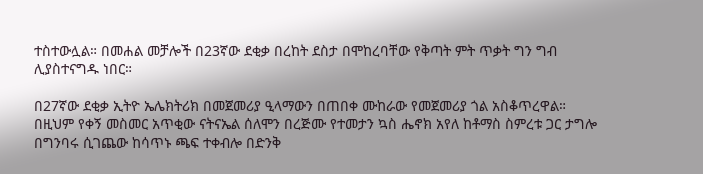ተስተውሏል። በመሐል መቻሎች በ23ኛው ደቂቃ በረከት ደስታ በሞከረባቸው የቅጣት ምት ጥቃት ግን ግብ ሊያስተናግዱ ነበር።

በ27ኛው ደቂቃ ኢትዮ ኤሌክትሪክ በመጀመሪያ ዒላማውን በጠበቀ ሙከራው የመጀመሪያ ጎል አስቆጥረዋል። በዚህም የቀኝ መስመር አጥቂው ናትናኤል ሰለሞን በረጅሙ የተመታን ኳስ ሔኖክ አየለ ከቶማስ ስምረቱ ጋር ታግሎ በግንባሩ ሲገጨው ከሳጥኑ ጫፍ ተቀብሎ በድንቅ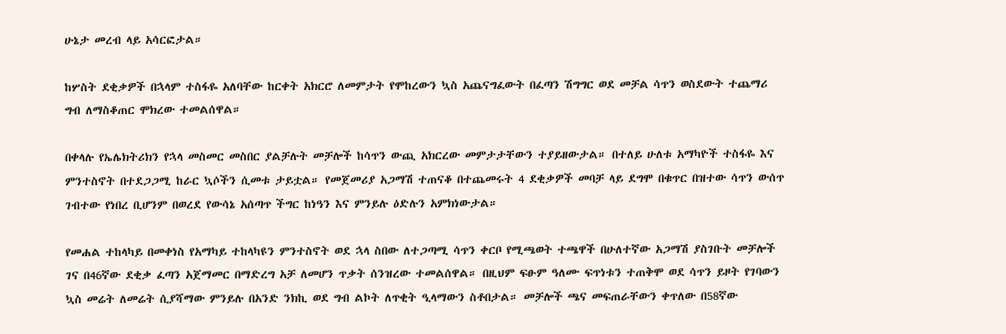ሁኔታ መረብ ላይ አሳርፎታል።

ከሦስት ደቂቃዎች በኋላም ተስፋዬ አለባቸው ከርቀት አክርሮ ለመምታት የሞከረውን ኳስ አጨናግፈውት በፈጣን ሽግግር ወደ መቻል ሳጥን ወስደውት ተጨማሪ ግብ ለማስቆጠር ሞክረው ተመልሰዋል።

በቀላሉ የኤሌክትሪክን የኋላ መስመር መስበር ያልቻሉት መቻሎች ከሳጥን ውጪ አክርረው መምታታቸውን ተያይዘውታል። በተለይ ሁለቱ አማካዮች ተስፋዬ እና ምንተስኖት በተደጋጋሚ ከራር ኳሶችን ሲመቱ ታይቷል። የመጀመሪያ አጋማሽ ተጠናቆ በተጨመሩት 4 ደቂቃዎች መባቻ ላይ ደግሞ በቁጥር በዝተው ሳጥን ውሰጥ ገብተው የነበረ ቢሆንም በወረደ የውሳኔ አሰጣጥ ችግር ከነዓን እና ምንይሉ ዕድሉን አምክነውታል።

የመሐል ተከላካይ በመቀነስ የአማካይ ተከላካዩን ምንተስኖት ወደ ኋላ ስበው ለተጋጣሚ ሳጥን ቀርቦ የሚጫወት ተጫዋች በሁለተኛው አጋማሽ ያስገቡት መቻሎች ገና በ46ኛው ደቂቃ ፈጣን አጀማመር በማድረግ አቻ ለመሆን ጥቃት ሰንዝረው ተመልሰዋል። በዚህም ፍፁም ዓለሙ ፍጥነቱን ተጠቅሞ ወደ ሳጥን ይዞት የገባውን ኳስ መሬት ለመሬት ሲያሻማው ምንይሉ በአንድ ንክኪ ወደ ግብ ልኮት ለጥቂት ዒላማውን ስቶበታል። መቻሎች ጫና መፍጠራቸውን ቀጥለው በ58ኛው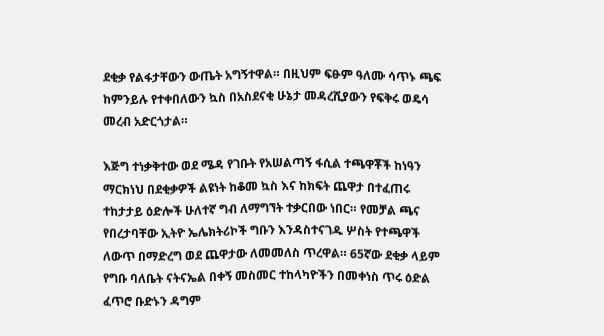ደቂቃ የልፋታቸውን ውጤት አግኝተዋል። በዚህም ፍፁም ዓለሙ ሳጥኑ ጫፍ ከምንይሉ የተቀበለውን ኳስ በአስደናቂ ሁኔታ መዳረሺያውን የፍቅሩ ወዴሳ መረብ አድርጎታል።

እጅግ ተነቃቅተው ወደ ሜዳ የገቡት የአሠልጣኝ ፋሲል ተጫዋቾች ከነዓን ማርክነህ በደቂቃዎች ልዩነት ከቆመ ኳስ እና ከክፍት ጨዋታ በተፈጠሩ ተከታታይ ዕድሎች ሁለተኛ ግብ ለማግኘት ተቃርበው ነበር። የመቻል ጫና የበረታባቸው ኢትዮ ኤሌክትሪኮች ግቡን እንዳስተናገዱ ሦስት የተጫዋች ለውጥ በማድረግ ወደ ጨዋታው ለመመለስ ጥረዋል። 65ኛው ደቂቃ ላይም የግቡ ባለቤት ናትናኤል በቀኝ መስመር ተከላካዮችን በመቀነስ ጥሩ ዕድል ፈጥሮ ቡድኑን ዳግም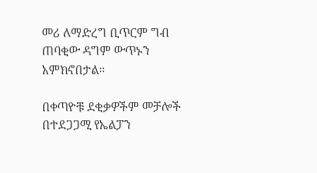መሪ ለማድረግ ቢጥርም ግብ ጠባቂው ዳግም ውጥኑን አምክኖበታል።

በቀጣዮቹ ደቂቃዎችም መቻሎች በተደጋጋሚ የኤልፓን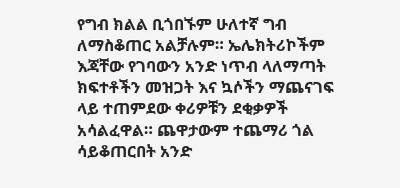የግብ ክልል ቢጎበኙም ሁለተኛ ግብ ለማስቆጠር አልቻሉም። ኤሌክትሪኮችም እጃቸው የገባውን አንድ ነጥብ ላለማጣት ክፍተቶችን መዝጋት እና ኳሶችን ማጨናገፍ ላይ ተጠምደው ቀሪዎቹን ደቂቃዎች አሳልፈዋል። ጨዋታውም ተጨማሪ ጎል ሳይቆጠርበት አንድ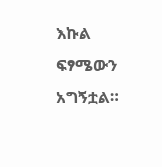እኩል ፍፃሜውን አግኝቷል።